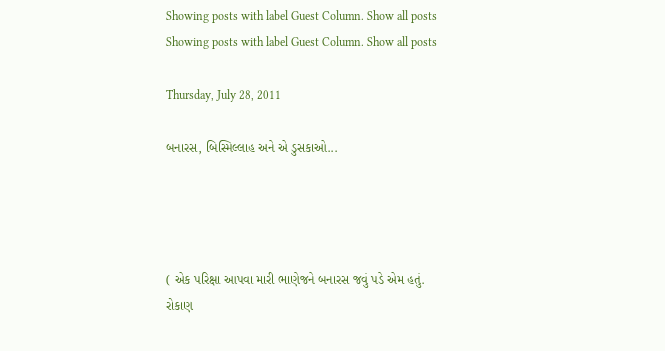Showing posts with label Guest Column. Show all posts
Showing posts with label Guest Column. Show all posts

Thursday, July 28, 2011

બનારસ, બિસ્મિલ્લાહ અને એ ડુસકાઓ...




( એક પરિક્ષા આપવા મારી ભાણેજને બનારસ જવું પડે એમ હતું.
રોકાણ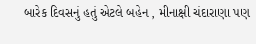બારેક દિવસનું હતું એટલે બહેન , મીનાક્ષી ચંદારાણા પણ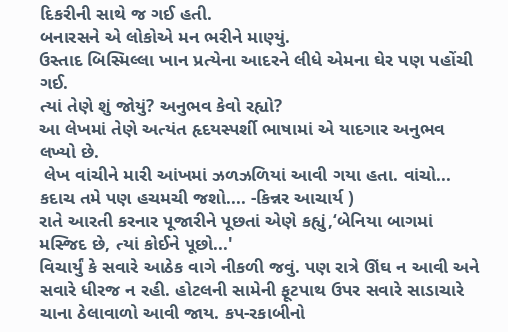દિકરીની સાથે જ ગઈ હતી.
બનારસને એ લોકોએ મન ભરીને માણ્યું.
ઉસ્તાદ બિસ્મિલ્લા ખાન પ્રત્યેના આદરને લીધે એમના ઘેર પણ પહોંચી ગઈ.
ત્યાં તેણે શું જોયું? અનુભવ કેવો રહ્યો?
આ લેખમાં તેણે અત્યંત હૃદયસ્પર્શી ભાષામાં એ યાદગાર અનુભવ લખ્યો છે.
 લેખ વાંચીને મારી આંખમાં ઝળઝળિયાં આવી ગયા હતા. વાંચો... કદાચ તમે પણ હચમચી જશો.... -કિન્નર આચાર્ય )
રાતે આરતી કરનાર પૂજારીને પૂછતાં એણે કહ્યું,‘બેનિયા બાગમાં મસ્‍જિદ છે, ત્‍યાં કોઈને પૂછો...'
વિચાર્યું કે સવારે આઠેક વાગે નીકળી જવું. પણ રાત્રે ઊંઘ ન આવી અને સવારે ધીરજ ન રહી. હોટલની સામેની ફૂટપાથ ઉપર સવારે સાડાચારે ચાના ઠેલાવાળો આવી જાય. કપ-રકાબીનો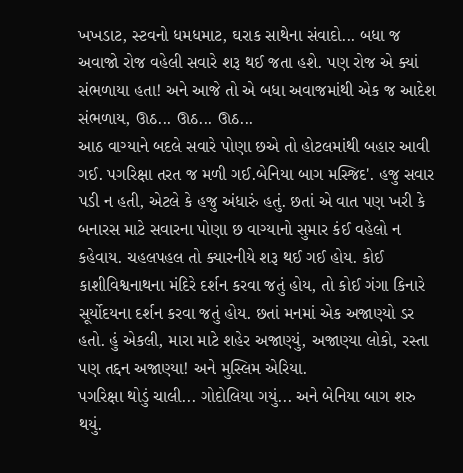ખખડાટ, સ્‍ટવનો ધમધમાટ, ઘરાક સાથેના સંવાદો... બધા જ અવાજો રોજ વહેલી સવારે શરૂ થઈ જતા હશે. પણ રોજ એ ક્‍યાં સંભળાયા હતા! અને આજે તો એ બધા અવાજમાંથી એક જ આદેશ સંભળાય, ઊઠ... ઊઠ... ઊઠ...
આઠ વાગ્‍યાને બદલે સવારે પોણા છએ તો હોટલમાંથી બહાર આવી ગઈ. પગરિક્ષા તરત જ મળી ગઈ.બેનિયા બાગ મસ્‍જિદ'. હજુ સવાર પડી ન હતી, એટલે કે હજુ અંધારું હતું. છતાં એ વાત પણ ખરી કે બનારસ માટે સવારના પોણા છ વાગ્‍યાનો સુમાર કંઈ વહેલો ન કહેવાય. ચહલપહલ તો ક્‍યારનીયે શરૂ થઈ ગઈ હોય. કોઈ કાશીવિશ્વનાથના મંદિરે દર્શન કરવા જતું હોય, તો કોઈ ગંગા કિનારે સૂર્યોદયના દર્શન કરવા જતું હોય. છતાં મનમાં એક અજાણ્‍યો ડર હતો. હું એકલી, મારા માટે શહેર અજાણ્‍યું, અજાણ્‍યા લોકો, રસ્‍તા પણ તદ્દન અજાણ્‍યા! અને મુસ્‍લિમ એરિયા.
પગરિક્ષા થોડું ચાલી... ગોદોલિયા ગયું... અને બેનિયા બાગ શરુ થયું.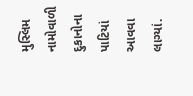મુસ્‍લિમ નામોવાળી દુકાનોના પાટિયાં આવવા લાગ્‍યાં.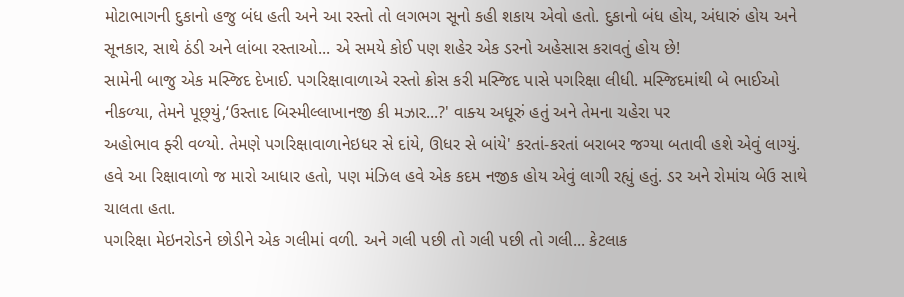મોટાભાગની દુકાનો હજુ બંધ હતી અને આ રસ્‍તો તો લગભગ સૂનો કહી શકાય એવો હતો. દુકાનો બંધ હોય, અંધારું હોય અને સૂનકાર, સાથે ઠંડી અને લાંબા રસ્‍તાઓ... એ સમયે કોઈ પણ શહેર એક ડરનો અહેસાસ કરાવતું હોય છે!
સામેની બાજુ એક મસ્‍જિદ દેખાઈ. પગરિક્ષાવાળાએ રસ્‍તો ક્રોસ કરી મસ્‍જિદ પાસે પગરિક્ષા લીધી. મસ્‍જિદમાંથી બે ભાઈઓ નીકળ્‍યા, તેમને પૂછ્‍યું,‘ઉસ્‍તાદ બિસ્‍મીલ્લાખાનજી કી મઝાર...?' વાક્‍ય અધૂરું હતું અને તેમના ચહેરા પર
અહોભાવ ફ્‍રી વળ્‍યો. તેમણે પગરિક્ષાવાળાનેઇધર સે દાંયે, ઊધર સે બાંયે' કરતાં-કરતાં બરાબર જગ્‍યા બતાવી હશે એવું લાગ્‍યું. હવે આ રિક્ષાવાળો જ મારો આધાર હતો, પણ મંઝિલ હવે એક કદમ નજીક હોય એવું લાગી રહ્યું હતું. ડર અને રોમાંચ બેઉ સાથે ચાલતા હતા.
પગરિક્ષા મેઇનરોડને છોડીને એક ગલીમાં વળી. અને ગલી પછી તો ગલી પછી તો ગલી... કેટલાક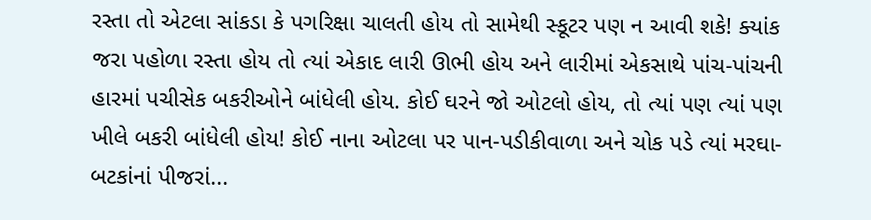રસ્‍તા તો એટલા સાંકડા કે પગરિક્ષા ચાલતી હોય તો સામેથી સ્‍કૂટર પણ ન આવી શકે! ક્‍યાંક જરા પહોળા રસ્‍તા હોય તો ત્‍યાં એકાદ લારી ઊભી હોય અને લારીમાં એકસાથે પાંચ-પાંચની હારમાં પચીસેક બકરીઓને બાંધેલી હોય. કોઈ ઘરને જો ઓટલો હોય, તો ત્‍યાં પણ ત્‍યાં પણ ખીલે બકરી બાંધેલી હોય! કોઈ નાના ઓટલા પર પાન-પડીકીવાળા અને ચોક પડે ત્‍યાં મરઘા-બટકાંનાં પીજરાં...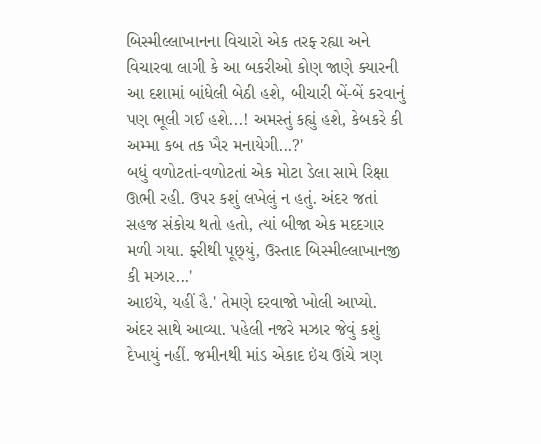બિસ્‍મીલ્લાખાનના વિચારો એક તરફ્‍ રહ્યા અને વિચારવા લાગી કે આ બકરીઓ કોણ જાણે ક્‍યારની આ દશામાં બાંધેલી બેઠી હશે, બીચારી બેં-બેં કરવાનું પણ ભૂલી ગઈ હશે...! અમસ્‍તું કહ્યું હશે, કેબકરે કી અમ્‍મા કબ તક ખૈર મનાયેગી...?'
બધું વળોટતાં-વળોટતાં એક મોટા ડેલા સામે રિક્ષા ઊભી રહી. ઉપર કશું લખેલું ન હતું. અંદર જતાં સહજ સંકોચ થતો હતો, ત્‍યાં બીજા એક મદદગાર મળી ગયા. ફ્‍રીથી પૂછ્‍યું, ઉસ્‍તાદ બિસ્‍મીલ્લાખાનજી કી મઝાર...'
આઇયે, યહીં હૈ.' તેમણે દરવાજો ખોલી આપ્‍યો. અંદર સાથે આવ્‍યા. પહેલી નજરે મઝાર જેવું કશું દેખાયું નહીં. જમીનથી માંડ એકાદ ઇંચ ઊંચે ત્રણ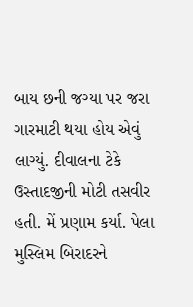બાય છની જગ્‍યા પર જરા ગારમાટી થયા હોય એવું લાગ્‍યું. દીવાલના ટેકે ઉસ્‍તાદજીની મોટી તસવીર હતી. મેં પ્રણામ કર્યા. પેલા મુસ્‍લિમ બિરાદરને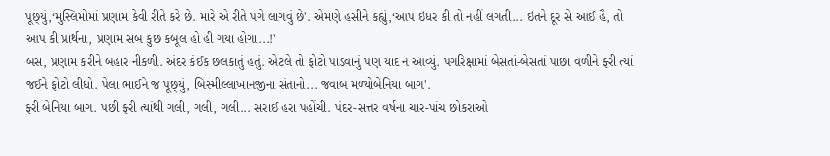પૂછ્‍યું,‘મુસ્‍લિમોમાં પ્રણામ કેવી રીતે કરે છે. મારે એ રીતે પગે લાગવું છે'. એમણે હસીને કહ્યું,‘આપ ઇધર કી તો નહીં લગતી... ઇતને દૂર સે આઈ હૈ, તો આપ કી પ્રાર્થના, પ્રણામ સબ કુછ કબૂલ હો હી ગયા હોગા...!'
બસ, પ્રણામ કરીને બહાર નીકળી. અંદર કંઈક છલકાતું હતું. એટલે તો ફોટો પાડવાનું પણ યાદ ન આવ્‍યું. પગરિક્ષામાં બેસતાં-બેસતાં પાછા વળીને ફ્‍રી ત્‍યાં જઈને ફોટો લીધો. પેલા ભાઈને જ પૂછ્‍યું, બિસ્‍મીલ્લાખાનજીના સંતાનો... જવાબ મળ્‍યોબેનિયા બાગ'.
ફ્‍રી બેનિયા બાગ. પછી ફ્‍રી ત્‍યાંથી ગલી, ગલી, ગલી... સરાઈ હરા પહોંચી. પંદર-સત્તર વર્ષના ચાર-પાંચ છોકરાઓ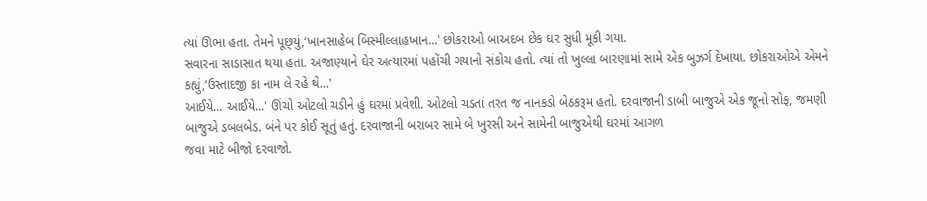ત્‍યાં ઊભા હતા. તેમને પૂછ્‍યું,‘ખાનસાહેબ બિસ્‍મીલ્લાહખાન...' છોકરાઓ બાઅદબ છેક ઘર સુધી મૂકી ગયા.
સવારના સાડાસાત થયા હતા. અજાણ્‍યાને ઘેર અત્‍યારમાં પહોંચી ગયાનો સંકોચ હતો. ત્‍યાં તો ખુલ્લા બારણામાં સામે એક બુઝર્ગ દેખાયા. છોકરાઓએ એમને કહ્યું,‘ઉસ્‍તાદજી કા નામ લે રહે થે...'
આઈયે... આઈયે...' ઊંચો ઓટલો ચડીને હું ઘરમાં પ્રવેશી. ઓટલો ચડતાં તરત જ નાનકડો બેઠકરૂમ હતો. દરવાજાની ડાબી બાજુએ એક જૂનો સોફ, જમણી બાજુએ ડબલબેડ. બંને પર કોઈ સૂતું હતું. દરવાજાની બરાબર સામે બે ખુરસી અને સામેની બાજુએથી ઘરમાં આગળ
જવા માટે બીજો દરવાજો.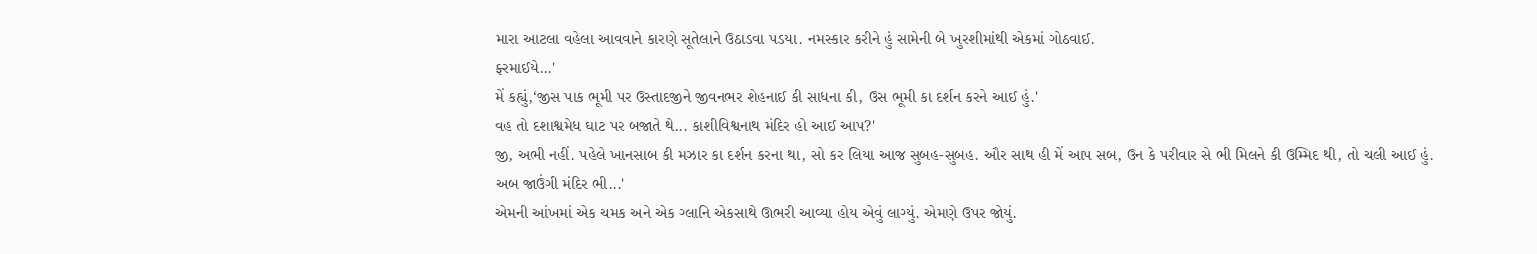મારા આટલા વહેલા આવવાને કારણે સૂતેલાને ઉઠાડવા પડયા. નમસ્‍કાર કરીને હું સામેની બે ખુરશીમાંથી એકમાં ગોઠવાઈ.
ફ્‍રમાઈયે...'
મેં કહ્યું,‘જીસ પાક ભૂમી પર ઉસ્‍તાદજીને જીવનભર શેહનાઈ કી સાધના કી, ઉસ ભૂમી કા દર્શન કરને આઈ હું.'
વહ તો દશાશ્વમેધ ઘાટ પર બજાતે થે... કાશીવિશ્વનાથ મંદિર હો આઈ આપ?'
જી, અભી નહીં. પહેલે ખાનસાબ કી મઝાર કા દર્શન કરના થા, સો કર લિયા આજ સુબહ-સુબહ. ઔર સાથ હી મેં આપ સબ, ઉન કે પરીવાર સે ભી મિલને કી ઉમ્‍મિદ થી, તો ચલી આઈ હું. અબ જાઉંગી મંદિર ભી...'
એમની આંખમાં એક ચમક અને એક ગ્‍લાનિ એકસાથે ઊભરી આવ્‍યા હોય એવું લાગ્‍યું. એમણે ઉપર જોયું.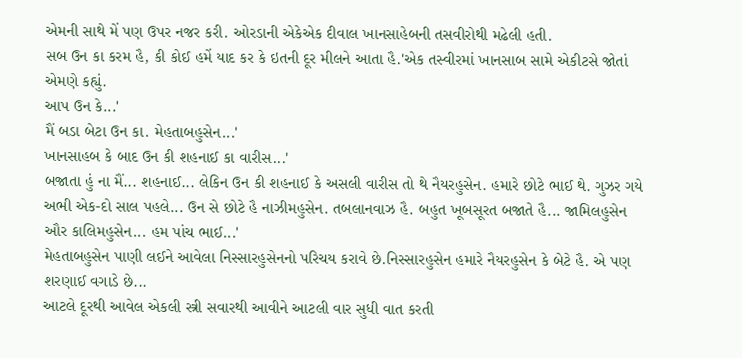એમની સાથે મેં પણ ઉપર નજર કરી. ઓરડાની એકેએક દીવાલ ખાનસાહેબની તસવીરોથી મઢેલી હતી.
સબ ઉન કા કરમ હૈ, કી કોઈ હમેં યાદ કર કે ઇતની દૂર મીલને આતા હૈ.'એક તસ્‍વીરમાં ખાનસાબ સામે એકીટસે જોતાં એમણે કહ્યું.
આપ ઉન કે...'
મૈં બડા બેટા ઉન કા. મેહતાબહુસેન...'
ખાનસાહબ કે બાદ ઉન કી શહનાઈ કા વારીસ...'
બજાતા હું ના મૈં... શહનાઈ... લેકિન ઉન કી શહનાઈ કે અસલી વારીસ તો થે નૈયરહુસેન. હમારે છોટે ભાઈ થે. ગુઝર ગયે અભી એક-દો સાલ પહલે... ઉન સે છોટે હૈ નાઝીમહુસેન. તબલાનવાઝ હૈ. બહુત ખૂબસૂરત બજાતે હૈ... જામિલહુસેન ઔર કાલિમહુસેન... હમ પાંચ ભાઈ...'
મેહતાબહુસેન પાણી લઈને આવેલા નિસ્‍સારહુસેનનો પરિચય કરાવે છે.નિસ્‍સારહુસેન હમારે નૈયરહુસેન કે બેટે હૈ. એ પણ શરણાઈ વગાડે છે...
આટલે દૂરથી આવેલ એકલી સ્ત્રી સવારથી આવીને આટલી વાર સુધી વાત કરતી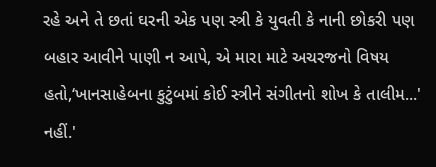રહે અને તે છતાં ઘરની એક પણ સ્ત્રી કે યુવતી કે નાની છોકરી પણ બહાર આવીને પાણી ન આપે, એ મારા માટે અચરજનો વિષય હતો,‘ખાનસાહેબના કુટુંબમાં કોઈ સ્ત્રીને સંગીતનો શોખ કે તાલીમ...'
નહીં.'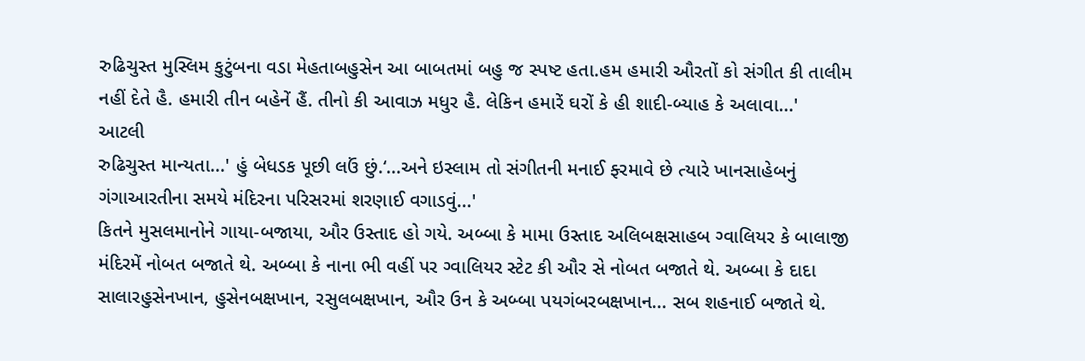રુઢિચુસ્‍ત મુસ્‍લિમ કુટુંબના વડા મેહતાબહુસેન આ બાબતમાં બહુ જ સ્‍પષ્ટ હતા.હમ હમારી ઔરતોં કો સંગીત કી તાલીમ નહીં દેતે હૈ. હમારી તીન બહેનેં હૈં. તીનો કી આવાઝ મધુર હૈ. લેકિન હમારેં ઘરોં કે હી શાદી-બ્‍યાહ કે અલાવા...'
આટલી
રુઢિચુસ્‍ત માન્‍યતા...' હું બેધડક પૂછી લઉં છું.‘...અને ઇસ્‍લામ તો સંગીતની મનાઈ ફ્‍રમાવે છે ત્‍યારે ખાનસાહેબનું ગંગાઆરતીના સમયે મંદિરના પરિસરમાં શરણાઈ વગાડવું...'
કિતને મુસલમાનોને ગાયા-બજાયા, ઔર ઉસ્‍તાદ હો ગયે. અબ્‍બા કે મામા ઉસ્‍તાદ અલિબક્ષસાહબ ગ્‍વાલિયર કે બાલાજી મંદિરમેં નોબત બજાતે થે. અબ્‍બા કે નાના ભી વહીં પર ગ્‍વાલિયર સ્‍ટેટ કી ઔર સે નોબત બજાતે થે. અબ્‍બા કે દાદા સાલારહુસેનખાન, હુસેનબક્ષખાન, રસુલબક્ષખાન, ઔર ઉન કે અબ્‍બા પયગંબરબક્ષખાન... સબ શહનાઈ બજાતે થે.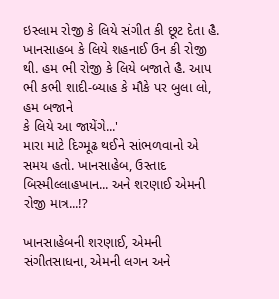ઇસ્‍લામ રોજી કે લિયે સંગીત કી છૂટ દેતા હૈ. ખાનસાહબ કે લિયે શહનાઈ ઉન કી રોજી થી. હમ ભી રોજી કે લિયે બજાતે હૈ. આપ ભી કભી શાદી-બ્‍યાહ કે મૌકે પર બુલા લો, હમ બજાને
કે લિયે આ જાયેંગે...'
મારા માટે દિગ્‍મૂઢ થઈને સાંભળવાનો એ સમય હતો. ખાનસાહેબ, ઉસ્‍તાદ બિસ્‍મીલ્લાહખાન... અને શરણાઈ એમની રોજી માત્ર...!?

ખાનસાહેબની શરણાઈ, એમની સંગીતસાધના, એમની લગન અને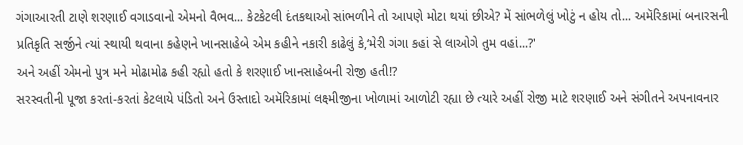ગંગાઆરતી ટાણે શરણાઈ વગાડવાનો એમનો વૈભવ... કેટકેટલી દંતકથાઓ સાંભળીને તો આપણે મોટા થયાં છીએ? મેં સાંભળેલું ખોટું ન હોય તો... અમૅરિકામાં બનારસની પ્રતિકૃતિ સર્જીને ત્‍યાં સ્‍થાયી થવાના કહેણને ખાનસાહેબે એમ કહીને નકારી કાઢેલું કે,‘મેરી ગંગા કહાં સે લાઓગે તુમ વહાં...?'
અને અહીં એમનો પુત્ર મને મોઢામોઢ કહી રહ્યો હતો કે શરણાઈ ખાનસાહેબની રોજી હતી!?
સરસ્‍વતીની પૂજા કરતાં-કરતાં કેટલાયે પંડિતો અને ઉસ્‍તાદો અમૅરિકામાં લક્ષ્મીજીના ખોળામાં આળોટી રહ્યા છે ત્‍યારે અહીં રોજી માટે શરણાઈ અને સંગીતને અપનાવનાર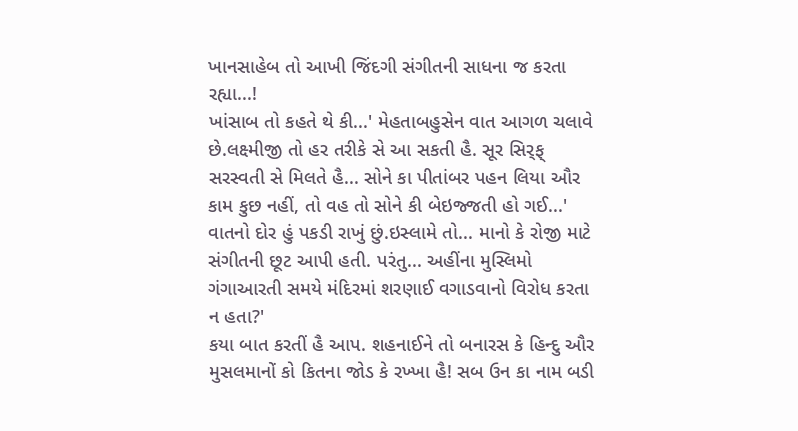ખાનસાહેબ તો આખી જિંદગી સંગીતની સાધના જ કરતા રહ્યા...!
ખાંસાબ તો કહતે થે કી...' મેહતાબહુસેન વાત આગળ ચલાવે છે.લક્ષ્મીજી તો હર તરીકે સે આ સકતી હૈ. સૂર સિર્ફ્‍ સરસ્‍વતી સે મિલતે હૈ... સોને કા પીતાંબર પહન લિયા ઔર કામ કુછ નહીં, તો વહ તો સોને કી બેઇજ્જતી હો ગઈ...'
વાતનો દોર હું પકડી રાખું છું.ઇસ્‍લામે તો... માનો કે રોજી માટે સંગીતની છૂટ આપી હતી. પરંતુ... અહીંના મુસ્‍લિમો ગંગાઆરતી સમયે મંદિરમાં શરણાઈ વગાડવાનો વિરોધ કરતા ન હતા?'
કયા બાત કરતીં હૈ આપ. શહનાઈને તો બનારસ કે હિન્‍દુ ઔર મુસલમાનોં કો કિતના જોડ કે રખ્‍ખા હૈ! સબ ઉન કા નામ બડી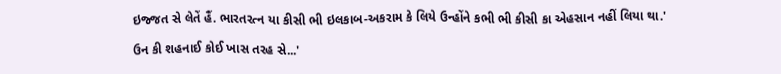ઇજ્જત સે લેતેં હૈં. ભારતરત્‍ન યા કીસી ભી ઇલકાબ-અકરામ કે લિયે ઉન્‍હોંને કભી ભી કીસી કા એહસાન નહીં લિયા થા.'

ઉન કી શહનાઈ કોઈ ખાસ તરહ સે...'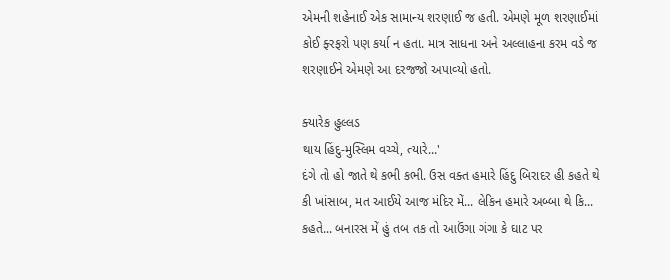એમની શહેનાઈ એક સામાન્‍ય શરણાઈ જ હતી. એમણે મૂળ શરણાઈમાં કોઈ ફ્‍રફરો પણ કર્યા ન હતા. માત્ર સાધના અને અલ્લાહના કરમ વડે જ શરણાઈને એમણે આ દરજજો અપાવ્‍યો હતો.

ક્‍યારેક હુલ્લડ
થાય હિંદુ-મુસ્‍લિમ વચ્‍ચે, ત્‍યારે...'
દંગે તો હો જાતે થે કભી કભી. ઉસ વક્‍ત હમારે હિંદુ બિરાદર હી કહતે થે કી ખાંસાબ, મત આઈયે આજ મંદિર મેં... લેકિન હમારે અબ્‍બા થે કિ... કહતે... બનારસ મેં હું તબ તક તો આઉંગા ગંગા કે ઘાટ પર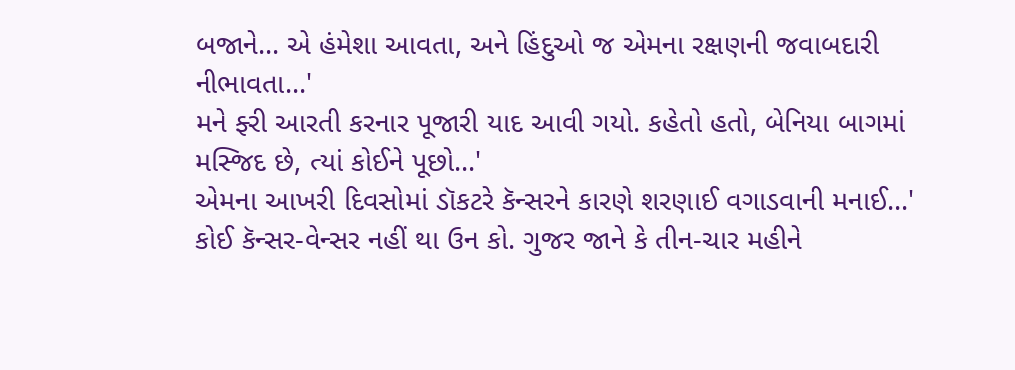બજાને... એ હંમેશા આવતા, અને હિંદુઓ જ એમના રક્ષણની જવાબદારી નીભાવતા...'
મને ફ્‍રી આરતી કરનાર પૂજારી યાદ આવી ગયો. કહેતો હતો, બેનિયા બાગમાં મસ્‍જિદ છે, ત્‍યાં કોઈને પૂછો...'
એમના આખરી દિવસોમાં ડૉકટરે કૅન્‍સરને કારણે શરણાઈ વગાડવાની મનાઈ...'
કોઈ કૅન્‍સર-વેન્‍સર નહીં થા ઉન કો. ગુજર જાને કે તીન-ચાર મહીને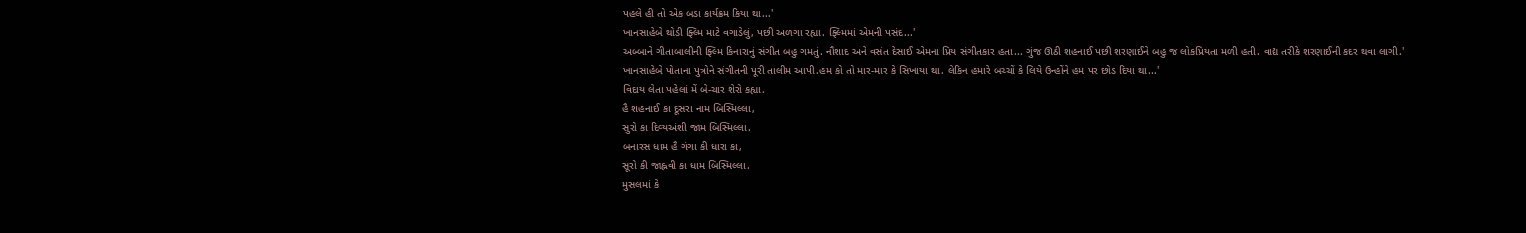પહલે હી તો એક બડા કાર્યક્રમ કિયા થા...'
ખાનસાહેબે થોડી ફ્‍લ્‍મિ માટે વગાડેલું, પછી અળગા રહ્યા. ફ્‍લ્‍મિમાં એમની પસંદ...'
અબ્‍બાને ગીતાબાલીની ફ્‍લ્‍મિ કિનારાનું સંગીત બહુ ગમતું. નૌશાદ અને વસંત દેસાઈ એમના પ્રિય સંગીતકાર હતા... ગુંજ ઊઠી શહનાઈ પછી શરણાઈને બહુ જ લોકપ્રિયતા મળી હતી. વાદ્ય તરીકે શરણાઈની કદર થવા લાગી.'
ખાનસાહેબે પોતાના પુત્રોને સંગીતની પૂરી તાલીમ આપી.હમ કો તો માર-માર કે સિખાયા થા. લેકિન હમારે બચ્‍ચોં કે લિયે ઉન્‍હોંને હમ પર છોડ દિયા થા...'
વિદાય લેતા પહેલાં મેં બે-ચાર શેરો કહ્યા.
હૈ શહનાઈ કા દૂસરા નામ બિસ્‍મિલ્લા,
સુરો કા દિવ્‍યઅંશી જામ બિસ્‍મિલ્લા.
બનારસ ધામ હૈ ગંગા કી ધારા કા,
સૂરો કી જાહ્નવી કા ધામ બિસ્‍મિલ્લા.
મુસલમાં કે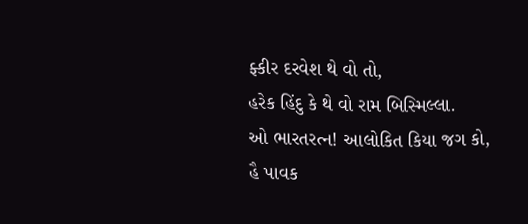ફ્‍કીર દરવેશ થે વો તો,
હરેક હિંદુ કે થે વો રામ બિસ્‍મિલ્લા.
ઓ ભારતરત્‍ન! આલોકિત કિયા જગ કો,
હૈ પાવક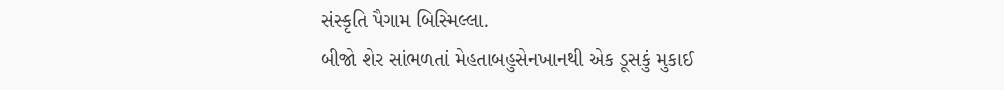સંસ્‍કૃતિ પૈગામ બિસ્‍મિલ્લા.
બીજો શેર સાંભળતાં મેહતાબહુસેનખાનથી એક ડૂસકું મુકાઈ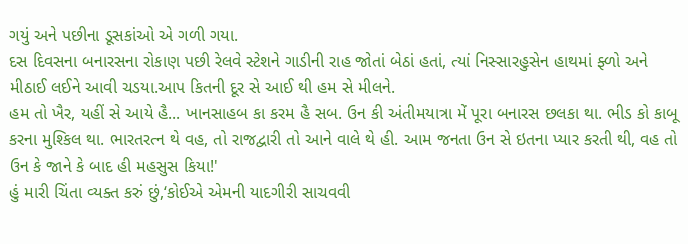ગયું અને પછીના ડૂસકાંઓ એ ગળી ગયા.
દસ દિવસના બનારસના રોકાણ પછી રેલવે સ્‍ટેશને ગાડીની રાહ જોતાં બેઠાં હતાં, ત્‍યાં નિસ્‍સારહુસેન હાથમાં ફ્‍ળો અને મીઠાઈ લઈને આવી ચડયા.આપ કિતની દૂર સે આઈ થી હમ સે મીલને.
હમ તો ખૈર, યહીં સે આયે હૈ... ખાનસાહબ કા કરમ હૈ સબ. ઉન કી અંતીમયાત્રા મેં પૂરા બનારસ છલકા થા. ભીડ કો કાબૂ કરના મુશ્‍કિલ થા. ભારતરત્‍ન થે વહ, તો રાજદ્વારી તો આને વાલે થે હી. આમ જનતા ઉન સે ઇતના પ્‍યાર કરતી થી, વહ તો ઉન કે જાને કે બાદ હી મહસુસ કિયા!'
હું મારી ચિંતા વ્‍યક્‍ત કરું છું,‘કોઈએ એમની યાદગીરી સાચવવી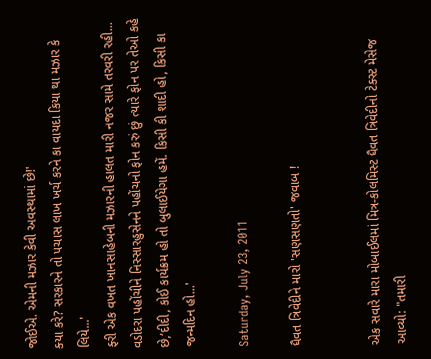જોઈએ. એમની મઝાર કેવી અવસ્‍થામાં છે!'
ક્‍યા કરે? સરકારને તો પચાસ લાખ ખર્ચ કરને કા વાયદા કિયા થા મઝાર કે લિયે...'
ફ્‍રી એક વખત ખાનસાહેબની મઝારની હાલત મારી નજર સામે તરવરી રહી...
વડોદરા પહોંચીને નિસ્‍સારહુસેનને પહોંચનો ફોન કરું છું ત્‍યારે ફોન પર તેઓ કહે છે,‘દીદી, કોઈ કાર્યક્રમ હો તો બુલાઈયેગા હમેં. કિસી કી શાદી હો, કિસી કા જન્‍મદિન હો...'

Saturday, July 23, 2011

ધૈવત ત્રિવેદીને મારો 'સણસણતો' જવાબ !


એક સવારે મારા મોબાઈલમાં મિત્ર-કોલમિસ્ટ ધૈવત ત્રિવેદીનો ટેક્સ્ટ મેસેજ આવ્યો: "તમારી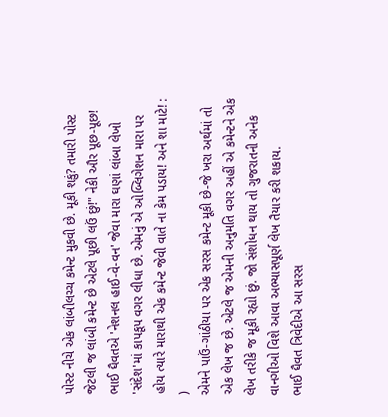પોસ્ટ નીચે એક લાંબીલચ્ચ કમેન્ટ મુકવી છે. મૂકી શકું? તમારી પોસ્ટ જેટલી જ લાંબી કમેન્ટ છે એટલે પૂછી લઉં છું!" નેકી ઔર પૂછ-પૂછ! ભાઈ ધૈવતએ 'નેશનલ હાઈ-વે-વન' જેવા મારા ઘણાં લાંબા લેખો 'સંદેશ'માં કાપકૂપ વગર લીધા છે. એમનું એ ઓબ્લિગેશન મારા પર હોય ત્યારે મારાથી એક કમેન્ટ જેવી વાતે ના કેમ પડાય! અને શા માટે! : )
એમને પાઉં-ગાંઠીયા પર એક સરસ કમેન્ટ મૂકી છે-જે ખરા અર્થમાં તો એક લેખ જ છે. એટલે જ એમની અનુમતિ વગર અહીં એ કમેન્ટને એક લેખ તરીકે જ મૂકી રહ્યો છું. જો સંશોધન થાય તો ગુજરાતની અનેક વાનગીઓ વિશે આવા અભ્યાસપૂર્ણ લેખ તૈયાર કરી શકાય.
ભાઈ ધૈવત ત્રિવેદીએ આ સરસ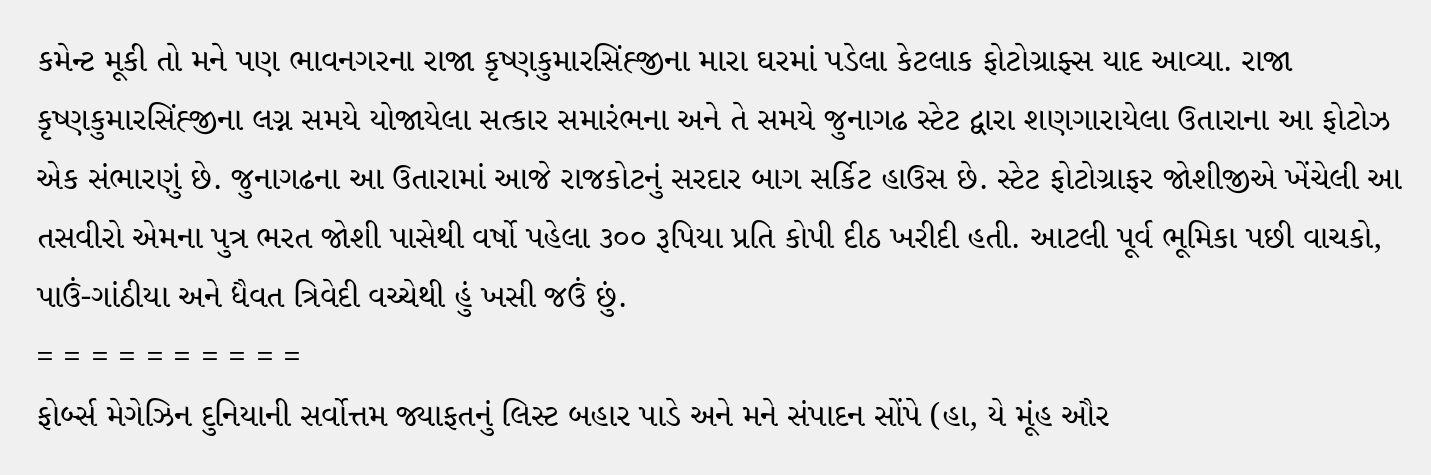કમેન્ટ મૂકી તો મને પણ ભાવનગરના રાજા કૃષ્ણકુમારસિંહ્જીના મારા ઘરમાં પડેલા કેટલાક ફોટોગ્રાફ્સ યાદ આવ્યા. રાજા કૃષ્ણકુમારસિંહ્જીના લગ્ન સમયે યોજાયેલા સત્કાર સમારંભના અને તે સમયે જુનાગઢ સ્ટેટ દ્વારા શણગારાયેલા ઉતારાના આ ફોટોઝ એક સંભારણું છે. જુનાગઢના આ ઉતારામાં આજે રાજકોટનું સરદાર બાગ સર્કિટ હાઉસ છે. સ્ટેટ ફોટોગ્રાફર જોશીજીએ ખેંચેલી આ તસવીરો એમના પુત્ર ભરત જોશી પાસેથી વર્ષો પહેલા ૩૦૦ રૂપિયા પ્રતિ કોપી દીઠ ખરીદી હતી. આટલી પૂર્વ ભૂમિકા પછી વાચકો, પાઉં-ગાંઠીયા અને ધૈવત ત્રિવેદી વચ્ચેથી હું ખસી જઉં છું.
= = = = = = = = = =
ફોર્બ્સ મેગેઝિન દુનિયાની સર્વોત્તમ જ્યાફતનું લિસ્ટ બહાર પાડે અને મને સંપાદન સોંપે (હા, યે મૂંહ ઔર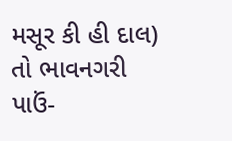મસૂર કી હી દાલ) તો ભાવનગરી પાઉં-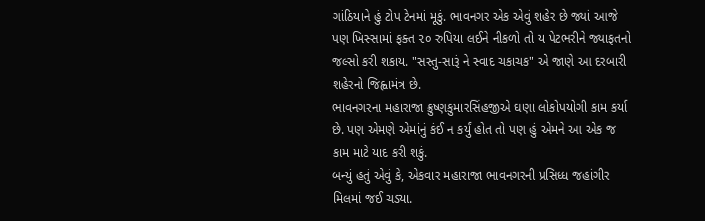ગાંઠિયાને હું ટોપ ટેનમાં મૂકું. ભાવનગર એક એવું શહેર છે જ્યાં આજે પણ ખિસ્સામાં ફક્ત ૨૦ રુપિયા લઈને નીકળો તો ય પેટભરીને જ્યાફતનો જલ્સો કરી શકાય. "સસ્તુ-સારૂં ને સ્વાદ ચકાચક" એ જાણે આ દરબારી શહેરનો જિહ્વામંત્ર છે.
ભાવનગરના મહારાજા ક્રુષ્ણકુમારસિંહજીએ ઘણા લોકોપયોગી કામ કર્યા છે. પણ એમણે એમાંનું કંઈ ન કર્યું હોત તો પણ હું એમને આ એક જ કામ માટે યાદ કરી શકું.
બન્યું હતું એવું કે, એકવાર મહારાજા ભાવનગરની પ્રસિધ્ધ જહાંગીર મિલમાં જઈ ચડ્યા.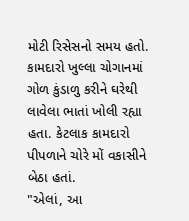મોટી રિસેસનો સમય હતો. કામદારો ખુલ્લા ચોગાનમાં ગોળ કુંડાળુ કરીને ઘરેથી લાવેલા ભાતાં ખોલી રહ્યા હતા. કેટલાક કામદારો પીપળાને ચોરે મોં વકાસીને બેઠા હતાં.
"એલાં, આ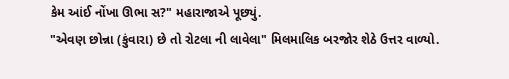કેમ આંઈ નોંખા ઊભા સ?" મહારાજાએ પૂછ્યું.
"એવણ છોન્ના (કુંવારા) છે તો રોટલા ની લાવેલા" મિલમાલિક બરજોર શેઠે ઉત્તર વાળ્યો.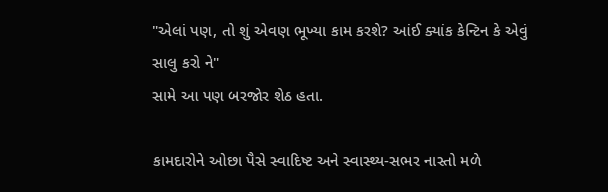"એલાં પણ, તો શું એવણ ભૂખ્યા કામ કરશે? આંઈ ક્યાંક કેન્ટિન કે એવું સાલુ કરો ને"
સામે આ પણ બરજોર શેઠ હતા.

કામદારોને ઓછા પૈસે સ્વાદિષ્ટ અને સ્વાસ્થ્ય-સભર નાસ્તો મળે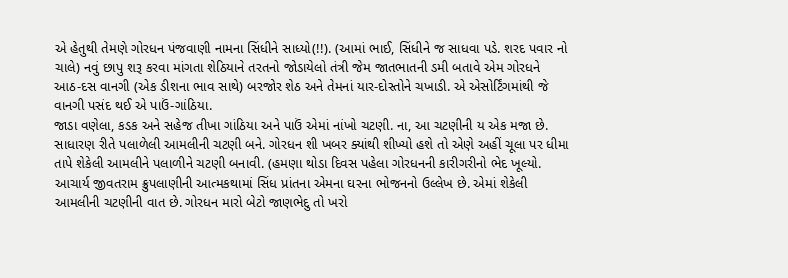એ હેતુથી તેમણે ગોરધન પંજવાણી નામના સિંધીને સાધ્યો(!!). (આમાં ભાઈ, સિંધીને જ સાધવા પડે. શરદ પવાર નો ચાલે) નવું છાપુ શરૂ કરવા માંગતા શેઠિયાને તરતનો જોડાયેલો તંત્રી જેમ જાતભાતની ડમી બતાવે એમ ગોરધને આઠ-દસ વાનગી (એક ડીશના ભાવ સાથે) બરજોર શેઠ અને તેમનાં યાર-દોસ્તોને ચખાડી. એ એસોર્ટિંગમાંથી જે વાનગી પસંદ થઈ એ પાઉં-ગાંઠિયા.
જાડા વણેલા, કડક અને સહેજ તીખા ગાંઠિયા અને પાઉં એમાં નાંખો ચટણી. ના, આ ચટણીની ય એક મજા છે. સાધારણ રીતે પલાળેલી આમલીની ચટણી બને. ગોરધન શી ખબર ક્યાંથી શીખ્યો હશે તો એણે અહીં ચૂલા પર ધીમા તાપે શેકેલી આમલીને પલાળીને ચટણી બનાવી. (હમણા થોડા દિવસ પહેલા ગોરધનની કારીગરીનો ભેદ ખૂલ્યો. આચાર્ય જીવતરામ ક્રુપલાણીની આત્મકથામાં સિંધ પ્રાંતના એમના ઘરના ભોજનનો ઉલ્લેખ છે. એમાં શેકેલી આમલીની ચટણીની વાત છે. ગોરધન મારો બેટો જાણભેદુ તો ખરો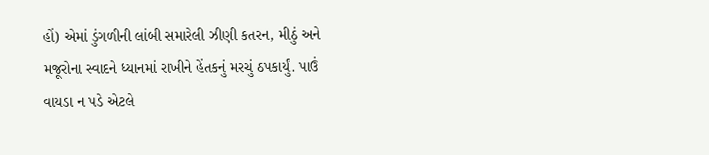હોં) એમાં ડુંગળીની લાંબી સમારેલી ઝીણી કતરન, મીઠું અને મજૂરોના સ્વાદને ધ્યાનમાં રાખીને હેંતકનું મરચું ઠપકાર્યું. પાઉં વાયડા ન પડે એટલે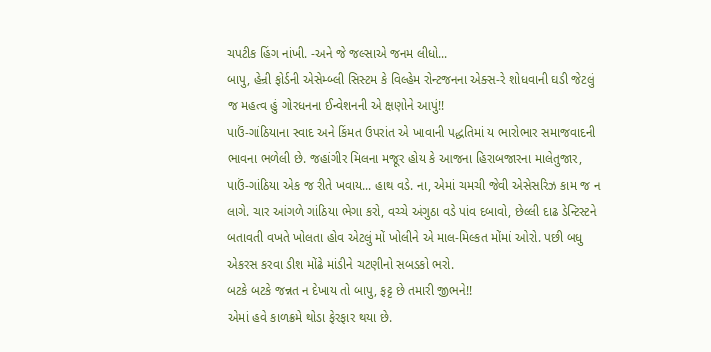ચપટીક હિંગ નાંખી. -અને જે જલ્સાએ જનમ લીધો...
બાપુ, હેન્રી ફોર્ડની એસેમ્બ્લી સિસ્ટમ કે વિલ્હેમ રોન્ટજનના એક્સ-રે શોધવાની ઘડી જેટલું જ મહત્વ હું ગોરધનના ઈન્વેશનની એ ક્ષણોને આપું!!
પાઉં-ગાંઠિયાના સ્વાદ અને કિંમત ઉપરાંત એ ખાવાની પદ્ધતિમાં ય ભારોભાર સમાજવાદની ભાવના ભળેલી છે. જહાંગીર મિલના મજૂર હોય કે આજના હિરાબજારના માલેતુજાર, પાઉં-ગાંઠિયા એક જ રીતે ખવાય... હાથ વડે. ના, એમાં ચમચી જેવી એસેસરિઝ કામ જ ન લાગે. ચાર આંગળે ગાંઠિયા ભેગા કરો, વચ્ચે અંગુઠા વડે પાંવ દબાવો, છેલ્લી દાઢ ડેન્ટિસ્ટને બતાવતી વખતે ખોલતા હોવ એટલું મોં ખોલીને એ માલ-મિલ્કત મોંમાં ઓરો. પછી બધુ એકરસ કરવા ડીશ મોંઢે માંડીને ચટણીનો સબડકો ભરો.
બટકે બટકે જન્નત ન દેખાય તો બાપુ, ફટ્ટ છે તમારી જીભને!!
એમાં હવે કાળક્રમે થોડા ફેરફાર થયા છે.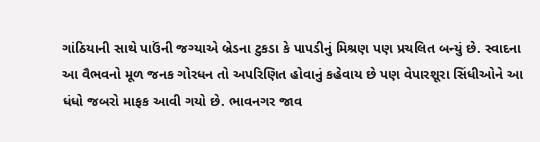ગાંઠિયાની સાથે પાઉંની જગ્યાએ બ્રેડના ટુકડા કે પાપડીનું મિશ્રણ પણ પ્રચલિત બન્યું છે. સ્વાદના આ વૈભવનો મૂળ જનક ગોરધન તો અપરિણિત હોવાનું કહેવાય છે પણ વેપારશૂરા સિંધીઓને આ ધંધો જબરો માફક આવી ગયો છે. ભાવનગર જાવ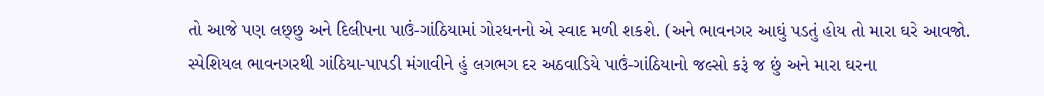તો આજે પણ લછ્છુ અને દિલીપના પાઉં-ગાંઠિયામાં ગોરધનનો એ સ્વાદ મળી શકશે. (અને ભાવનગર આઘું પડતું હોય તો મારા ઘરે આવજો. સ્પેશિયલ ભાવનગરથી ગાંઠિયા-પાપડી મંગાવીને હું લગભગ દર અઠવાડિયે પાઉં-ગાંઠિયાનો જલ્સો કરૂં જ છું અને મારા ઘરના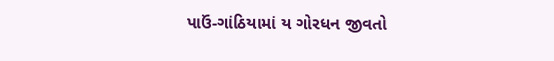પાઉં-ગાંઠિયામાં ય ગોરધન જીવતો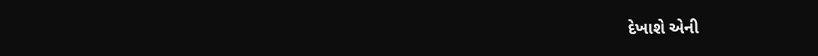દેખાશે એની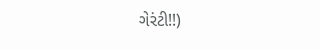ગેરંટી!!)